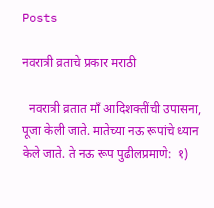Posts

नवरात्री व्रताचे प्रकार मराठी

  नवरात्री व्रतात माँ आदिशक्तींची उपासना, पूजा केली जाते. मातेच्या नऊ रूपांचे ध्यान केले जाते. ते नऊ रूप पुढीलप्रमाणे:  १)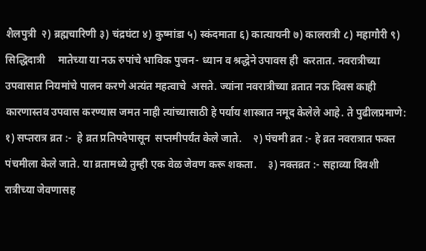शैलपुत्री  २) ब्रह्मचारिणी ३) चंद्रघंटा ४) कुष्मांडा ५) स्कंदमाता ६) कात्यायनी ७) कालरात्री ८) महागौरी ९) सिद्धिदात्री     मातेच्या या नऊ रुपांचे भाविक पुजन- ध्यान व श्रद्धेने उपावस ही  करतात. नवरात्रीच्या उपवासात नियमांचे पालन करणे अत्यंत महत्वाचे  असते. ज्यांना नवरात्रीच्या व्रतात नऊ दिवस काही कारणास्तव उपवास करण्यास जमत नाही त्यांच्यासाठी हे पर्याय शास्त्रात नमूद केलेले आहे. ते पुढीलप्रमाणे:     १) सप्तरात्र व्रत :-  हे व्रत प्रतिपदेपासून  सप्तमीपर्यंत केले जाते.    २) पंचमी व्रत :- हे व्रत नवरात्रात फक्त पंचमीला केले जाते. या व्रतामध्ये तुम्ही एक वेळ जेवण करू शकता.    ३) नक्तव्रत :- सहाव्या दिवशी रात्रीच्या जेवणासह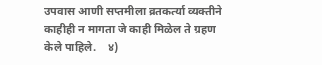उपवास आणी सप्तमीला व्रतकर्त्या व्यक्तीने काहीही न मागता जे काही मिळेल ते ग्रहण केले पाहिले.    ४)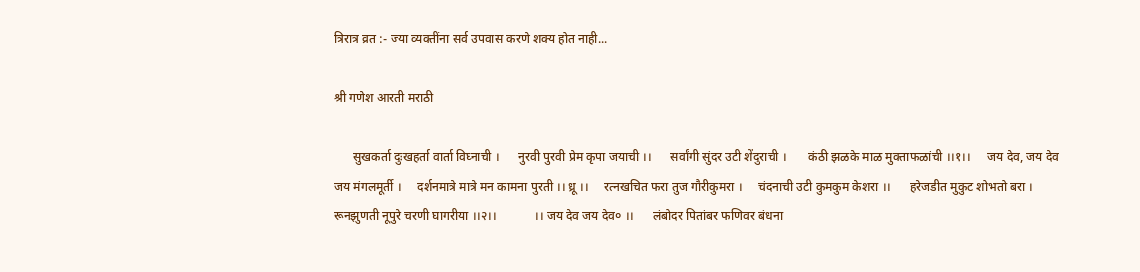त्रिरात्र व्रत :- ज्या व्यक्तींना सर्व उपवास करणे शक्य होत नाही...

श्री गणेश आरती मराठी

      सुखकर्ता दुःखहर्ता वार्ता विघ्नाची ।      नुरवी पुरवी प्रेम कृपा जयाची ।।      सर्वांगी सुंदर उटी शेंदुराची ।       कंठी झळके माळ मुक्ताफळांची ।।१।।     जय देव, जय देव जय मंगलमूर्ती ।     दर्शनमात्रे मात्रे मन कामना पुरती ।। ध्रू‌ ।।     रत्नखचित फरा तुज गौरीकुमरा ।     चंदनाची उटी कुमकुम केशरा ।।      हरेजडीत मुकुट शोभतो बरा ।      रूनझुणती नूपुरे चरणी घागरीया ।।२।।            ।। जय देव जय देव० ।।      लंबोदर पितांबर फणिवर बंधना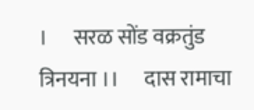।      ‌‌सरळ सोंड वक्रतुंड त्रिनयना ।।      दास रामाचा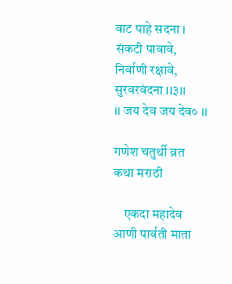वाट पाहे सदना ।     संकटी पावावे, निर्वाणी रक्षावे, सुरवरवंदना ।।३।। ‌            ।। जय देव जय देव० ।।

गणेश चतुर्थी व्रत कथा मराठी

    एकदा महादेव आणी पार्वती माता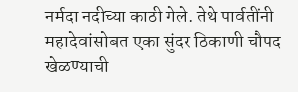नर्मदा नदीच्या काठी गेले. तेथे पार्वतींनी महादेवांसोबत एका सुंदर ठिकाणी चौपद खेळण्याची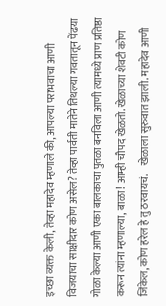इच्छा व्यक्त केली, तेव्हा महादेव म्हणाले की, आपल्या पराभवाचा आणी विजयाचा साक्षीदार कोण असेल? तेव्हा पार्वती मातेने तिथल्या गवतातून पेंढया गोळा केल्या आणी एका बालकाचा पुतळा बनविला आणी त्यामध्ये प्राण प्रतिष्ठा करून त्यांना म्हणाल्या, बाळा! आम्ही चौपद खेळतो. खेळाच्या शेवटी कोण जिंकेल, कोण हरेल हे तु ठरवायचं.    खेळाला सुरुवात झाली. महादेव आणी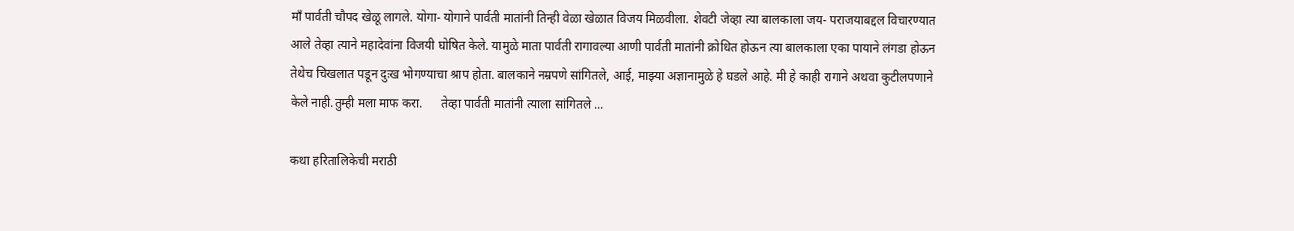माँ पार्वती चौपद खेळू लागले. योगा- योगाने पार्वती मातांनी तिन्ही वेळा खेळात विजय मिळवीला. शेवटी जेव्हा त्या बालकाला जय- पराजयाबद्दल विचारण्यात आले तेव्हा त्याने महादेवांना विजयी घोषित केले. यामुळे माता पार्वती रागावल्या आणी पार्वती मातांनी क्रोधित होऊन त्या बालकाला एका पायाने लंगडा होऊन तेथेच चिखलात पडून दुःख भोगण्याचा श्राप होता. बालकाने नम्रपणे सांगितले, आई, माझ्या अज्ञानामुळे हे घडले आहे. मी हे काही रागाने अथवा कुटीलपणाने केले नाही.तुम्ही मला माफ करा.      तेव्हा पार्वती मातांनी त्याला सांगितले ...

कथा हरितालिकेची मराठी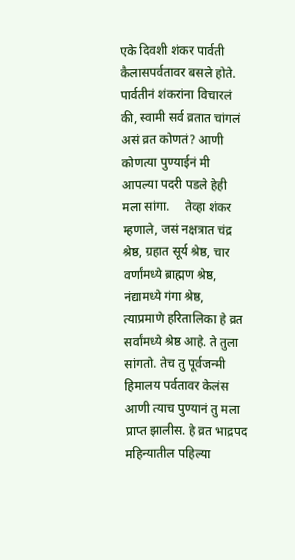एके दिवशी शंकर पार्वती कैलासपर्वतावर बसले होते. पार्वतीनं शंकरांना विचारलं की, स्वामी सर्व व्रतात चांगलं असं व्रत कोणतं? आणी कोणत्या पुण्याईनं मी आपल्या पदरी पडले हेही मला सांगा.     तेव्हा शंकर म्हणाले, जसं नक्षत्रात चंद्र श्रेष्ठ, ग्रहात सूर्य श्रेष्ठ, चार वर्णांमध्ये ब्राह्मण श्रेष्ठ, नंद्यामध्ये गंगा श्रेष्ठ, त्याप्रमाणे हरितालिका हे व्रत सर्वांमध्ये श्रेष्ठ आहे. ते तुला सांगतो. तेच तु पूर्वजन्मी हिमालय पर्वतावर केलंस आणी त्याच पुण्यानं तु मला प्राप्त झालीस. हे व्रत भाद्रपद महिन्यातील पहिल्या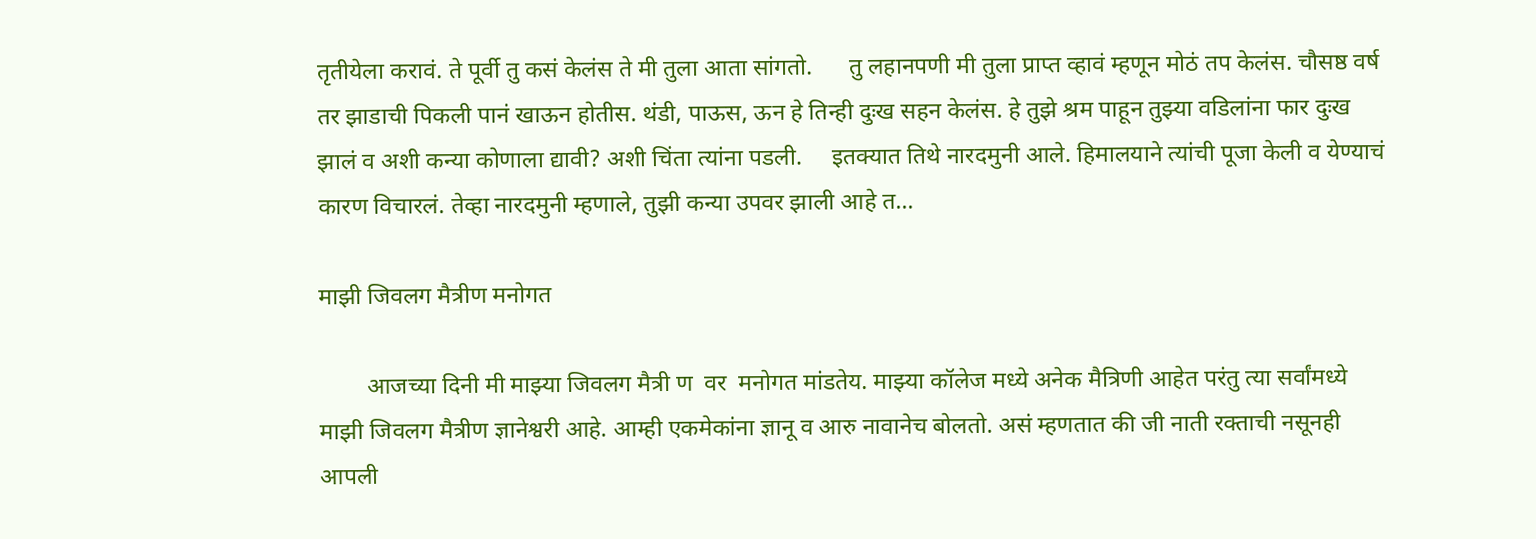तृतीयेला करावं. ते पूर्वी तु कसं केलंस ते मी तुला आता सांगतो.      तु लहानपणी मी तुला प्राप्त व्हावं म्हणून मोठं तप केलंस. चौसष्ठ वर्ष तर झाडाची पिकली पानं खाऊन होतीस. थंडी, पाऊस, ऊन हे तिन्ही दुःख सहन केलंस. हे तुझे श्रम पाहून तुझ्या वडिलांना फार दुःख झालं व अशी कन्या कोणाला द्यावी? अशी चिंता त्यांना पडली.     इतक्यात तिथे नारदमुनी आले. हिमालयाने त्यांची पूजा केली व येण्याचं कारण विचारलं. तेव्हा नारदमुनी म्हणाले, तुझी कन्या उपवर झाली आहे त...

माझी जिवलग मैत्रीण मनोगत

        आजच्या दिनी मी माझ्या जिवलग मैत्री ण  वर  मनोगत मांडतेय. माझ्या कॉलेज मध्ये अनेक मैत्रिणी आहेत परंतु त्या सर्वांमध्ये माझी जिवलग मैत्रीण ज्ञानेश्वरी आहे. आम्ही एकमेकांना ज्ञानू व आरु नावानेच बोलतो. असं म्हणतात की जी नाती रक्ताची नसूनही आपली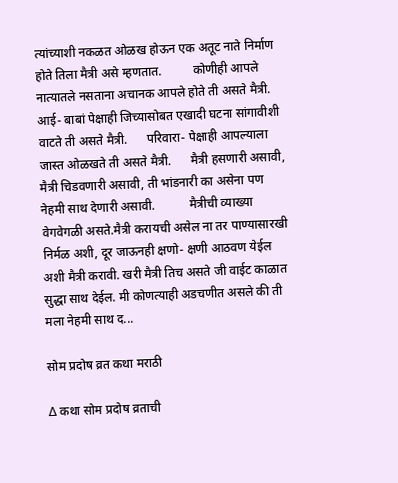त्यांच्याशी नकळत ओळख होऊन एक अतूट नाते निर्माण होते तिला मैत्री असे म्हणतात.          कोणीही आपले नात्यातले नसताना अचानक आपले होते ती असते मैत्री.     आई- बाबां पेक्षाही जिच्यासोबत एखादी घटना सांगावीशी वाटते ती असते मैत्री.      परिवारा- पेक्षाही आपल्याला  जास्त ओळखते ती असते मैत्री.      मैत्री हसणारी असावी, मैत्री चिडवणारी असावी, ती भांडनारी का असेना पण नेहमी साथ देणारी असावी.           मैत्रीची व्याख्या वेगवेगळी असते.मैत्री करायची असेल ना तर पाण्यासारखी निर्मळ अशी, दूर जाऊनही क्षणो- क्षणी आठवण येईल अशी मैत्री करावी. खरी मैत्री तिच असते जी वाईट काळात सुद्धा साथ देईल. मी कोणत्याही अडचणीत असले की ती मला नेहमी साथ द...

सोम प्रदोष व्रत कथा मराठी

∆ कथा सोम प्रदोष व्रताची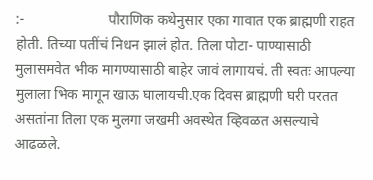:-                       पौराणिक कथेनुसार एका गावात एक ब्राह्मणी राहत होती. तिच्या पतींचं निधन झालं होत. तिला पोटा- पाण्यासाठी मुलासमवेत भीक मागण्यासाठी बाहेर जावं लागायचं. ती स्वतः आपल्या मुलाला भिक मागून खाऊ घालायची.एक दिवस ब्राह्मणी घरी परतत असतांना तिला एक मुलगा जखमी अवस्थेत व्हिवळत‌ असल्याचे आढळले.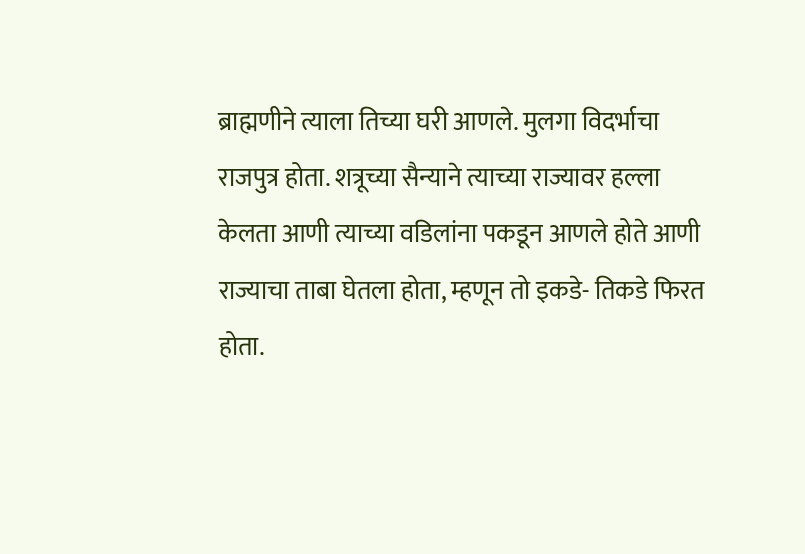ब्राह्मणीने त्याला तिच्या घरी आणले. मुलगा विदर्भाचा राजपुत्र होता. शत्रूच्या सैन्याने त्याच्या राज्यावर हल्ला केलता आणी त्याच्या वडिलांना पकडून आणले होते आणी राज्याचा ताबा घेतला होता, म्हणून तो इकडे- तिकडे फिरत होता.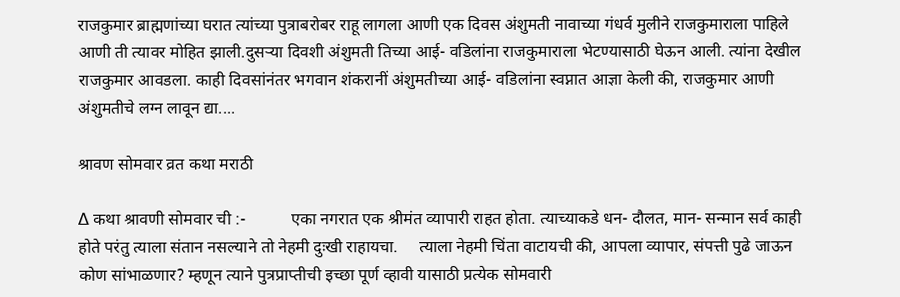राजकुमार ब्राह्मणांच्या घरात त्यांच्या पुत्राबरोबर राहू लागला आणी एक दिवस अंशुमती नावाच्या गंधर्व मुलीने राजकुमाराला पाहिले आणी ती त्यावर मोहित झाली.दुसऱ्या दिवशी अंशुमती तिच्या आई- वडिलांना राजकुमाराला भेटण्यासाठी घेऊन आली. त्यांना देखील राजकुमार आवडला. काही दिवसांनंतर भगवान शंकरानीं अंशुमतीच्या आई- वडिलांना स्वप्नात आज्ञा केली की, राजकुमार आणी अंशुमतीचे लग्न लावून द्या....

श्रावण सोमवार व्रत कथा मराठी

∆ कथा श्रावणी सोमवार ची :-           एका नगरात एक श्रीमंत व्यापारी राहत होता. त्याच्याकडे धन- दौलत, मान- सन्मान सर्व काही होते परंतु त्याला संतान नसल्याने तो नेहमी दुःखी राहायचा.     त्याला नेहमी चिंता वाटायची की, आपला व्यापार, संपत्ती पुढे जाऊन कोण सांभाळणार? म्हणून त्याने पुत्रप्राप्तीची इच्छा पूर्ण व्हावी यासाठी प्रत्येक सोमवारी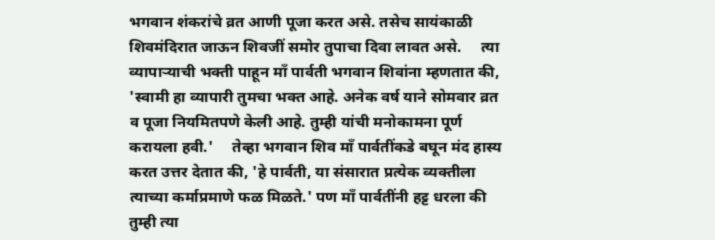भगवान शंकरांचे व्रत आणी पूजा करत असे. तसेच सायंकाळी शिवमंदिरात जाऊन शिवजीं समोर तुपाचा दिवा लावत असे.     त्या व्यापाऱ्याची भक्ती पाहून माँ पार्वती भगवान शिवांना म्हणतात की, 'स्वामी हा व्यापारी तुमचा भक्त आहे. अनेक वर्ष याने सोमवार व्रत व पूजा नियमितपणे केली आहे. तुम्ही यांची मनोकामना पूर्ण करायला हवी.'     तेव्हा भगवान शिव माँ पार्वतींकडे बघून मंद हास्य करत उत्तर देतात की, 'हे पार्वती, या संसारात प्रत्येक व्यक्तीला त्याच्या कर्माप्रमाणे फळ मिळते.' पण माँ पार्वतींनी हट्ट धरला की तुम्ही त्या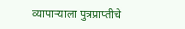व्यापाऱ्याला पुत्रप्राप्तीचे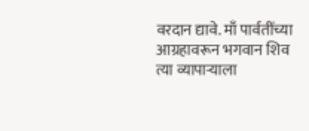वरदान द्यावे. माँ पार्वतींच्या आग्रहावरून भगवान शिव त्या व्यापाऱ्याला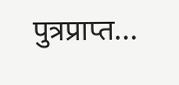पुत्रप्राप्त...